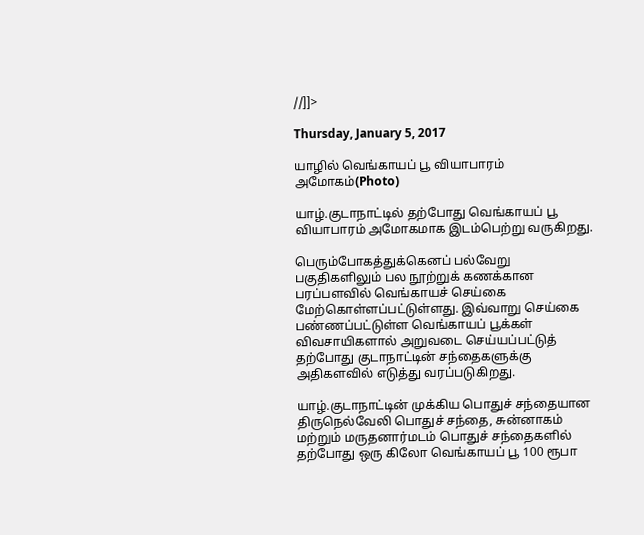//]]>

Thursday, January 5, 2017

யாழில் வெங்காயப் பூ வியாபாரம் அமோகம்(Photo)

யாழ்.குடாநாட்டில் தற்போது வெங்காயப் பூ வியாபாரம் அமோகமாக இடம்பெற்று வருகிறது.

பெரும்போகத்துக்கெனப் பல்வேறு பகுதிகளிலும் பல நூற்றுக் கணக்கான பரப்பளவில் வெங்காயச் செய்கை மேற்கொள்ளப்பட்டுள்ளது. இவ்வாறு செய்கை பண்ணப்பட்டுள்ள வெங்காயப் பூக்கள் விவசாயிகளால் அறுவடை செய்யப்பட்டுத் தற்போது குடாநாட்டின் சந்தைகளுக்கு அதிகளவில் எடுத்து வரப்படுகிறது.

யாழ்.குடாநாட்டின் முக்கிய பொதுச் சந்தையான திருநெல்வேலி பொதுச் சந்தை, சுன்னாகம் மற்றும் மருதனார்மடம் பொதுச் சந்தைகளில் தற்போது ஒரு கிலோ வெங்காயப் பூ 100 ரூபா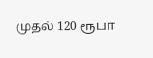முதல் 120 ரூபா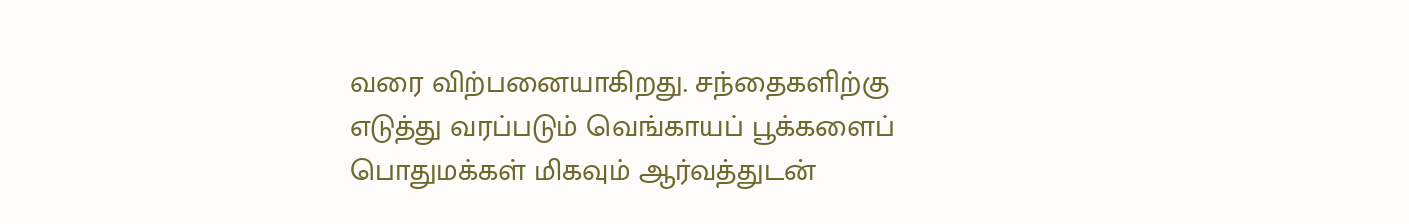வரை விற்பனையாகிறது. சந்தைகளிற்கு எடுத்து வரப்படும் வெங்காயப் பூக்களைப் பொதுமக்கள் மிகவும் ஆர்வத்துடன்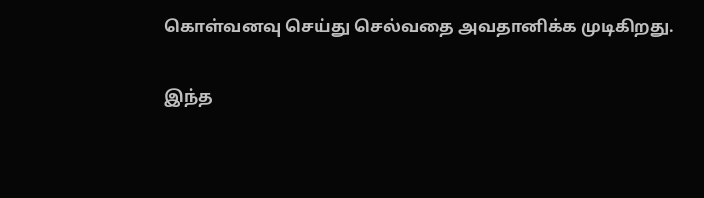கொள்வனவு செய்து செல்வதை அவதானிக்க முடிகிறது.

இந்த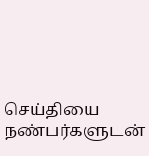செய்தியை நண்பர்களுடன்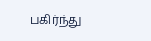பகிர்ந்து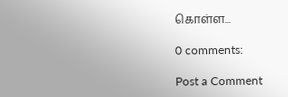கொள்ள...

0 comments:

Post a Comment